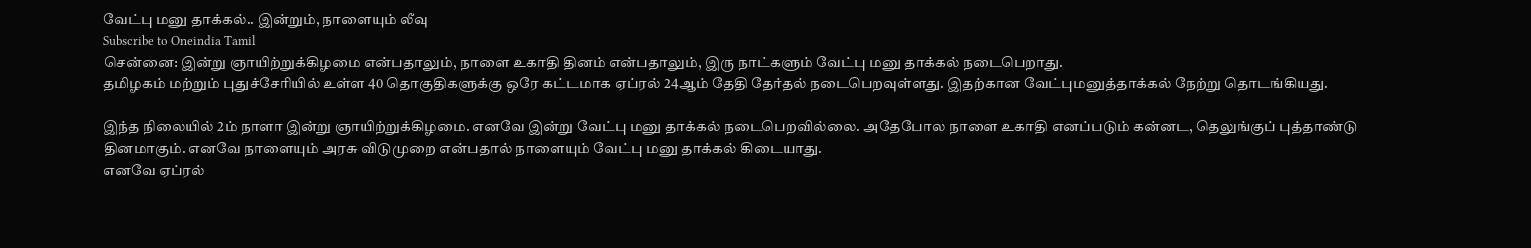வேட்பு மனு தாக்கல்.. இன்றும், நாளையும் லீவு
Subscribe to Oneindia Tamil
சென்னை: இன்று ஞாயிற்றுக்கிழமை என்பதாலும், நாளை உகாதி தினம் என்பதாலும், இரு நாட்களும் வேட்பு மனு தாக்கல் நடைபெறாது.
தமிழகம் மற்றும் புதுச்சேரியில் உள்ள 40 தொகுதிகளுக்கு ஒரே கட்டமாக ஏப்ரல் 24ஆம் தேதி தேர்தல் நடைபெறவுள்ளது. இதற்கான வேட்புமனுத்தாக்கல் நேற்று தொடங்கியது.

இந்த நிலையில் 2ம் நாளா இன்று ஞாயிற்றுக்கிழமை. எனவே இன்று வேட்பு மனு தாக்கல் நடைபெறவில்லை. அதேபோல நாளை உகாதி எனப்படும் கன்னட, தெலுங்குப் புத்தாண்டு தினமாகும். எனவே நாளையும் அரசு விடுமுறை என்பதால் நாளையும் வேட்பு மனு தாக்கல் கிடையாது.
எனவே ஏப்ரல்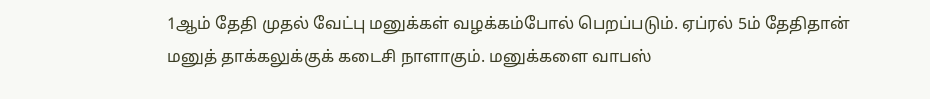1ஆம் தேதி முதல் வேட்பு மனுக்கள் வழக்கம்போல் பெறப்படும். ஏப்ரல் 5ம் தேதிதான் மனுத் தாக்கலுக்குக் கடைசி நாளாகும். மனுக்களை வாபஸ்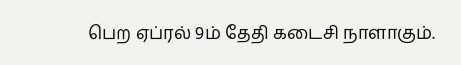பெற ஏப்ரல் 9ம் தேதி கடைசி நாளாகும்.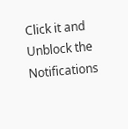Click it and Unblock the Notifications